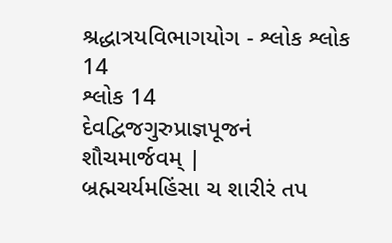શ્રદ્ધાત્રયવિભાગયોગ - શ્લોક શ્લોક 14
શ્લોક 14
દેવદ્વિજગુરુપ્રાજ્ઞપૂજનં શૌચમાર્જવમ્ |
બ્રહ્મચર્યમહિંસા ચ શારીરં તપ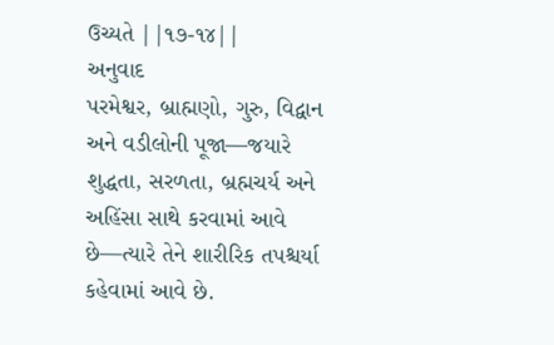ઉચ્યતે ||૧૭-૧૪||
અનુવાદ
પરમેશ્વર, બ્રાહ્મણો, ગુરુ, વિદ્વાન અને વડીલોની પૂજા—જયારે શુદ્ધતા, સરળતા, બ્રહ્મચર્ય અને અહિંસા સાથે કરવામાં આવે છે—ત્યારે તેને શારીરિક તપશ્ચર્યા કહેવામાં આવે છે.